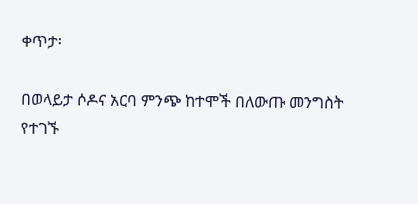ቀጥታ፡

በወላይታ ሶዶና አርባ ምንጭ ከተሞች በለውጡ መንግስት የተገኙ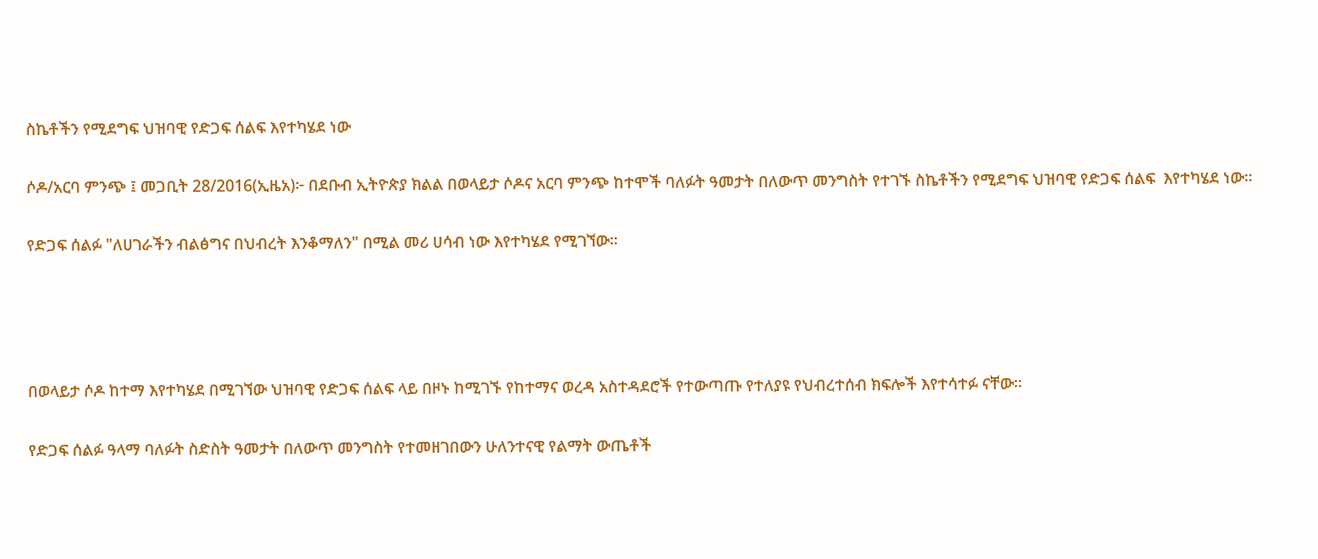ስኬቶችን የሚደግፍ ህዝባዊ የድጋፍ ሰልፍ እየተካሄደ ነው

ሶዶ/አርባ ምንጭ ፤ መጋቢት 28/2016(ኢዜአ)፦ በደቡብ ኢትዮጵያ ክልል በወላይታ ሶዶና አርባ ምንጭ ከተሞች ባለፉት ዓመታት በለውጥ መንግስት የተገኙ ስኬቶችን የሚደግፍ ህዝባዊ የድጋፍ ሰልፍ  እየተካሄደ ነው።

የድጋፍ ሰልፉ "ለሀገራችን ብልፅግና በህብረት እንቆማለን" በሚል መሪ ሀሳብ ነው እየተካሄደ የሚገኘው።




በወላይታ ሶዶ ከተማ እየተካሄደ በሚገኘው ህዝባዊ የድጋፍ ሰልፍ ላይ በዞኑ ከሚገኙ የከተማና ወረዳ አስተዳደሮች የተውጣጡ የተለያዩ የህብረተሰብ ክፍሎች እየተሳተፉ ናቸው።

የድጋፍ ሰልፉ ዓላማ ባለፉት ስድስት ዓመታት በለውጥ መንግስት የተመዘገበውን ሁለንተናዊ የልማት ውጤቶች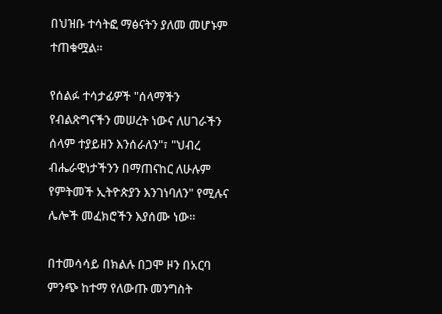በህዝቡ ተሳትፎ ማፅናትን ያለመ መሆኑም ተጠቁሟል።

የሰልፉ ተሳታፊዎች "ሰላማችን የብልጽግናችን መሠረት ነውና ለሀገራችን ሰላም ተያይዘን እንሰራለን"፣ "ህብረ ብሔራዊነታችንን በማጠናከር ለሁሉም የምትመች ኢትዮጵያን እንገነባለን" የሚሉና ሌሎች መፈክሮችን እያሰሙ ነው።

በተመሳሳይ በክልሉ በጋሞ ዞን በአርባ ምንጭ ከተማ የለውጡ መንግስት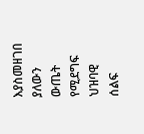እያስመዘገበ ያለውን ውጤት የሚደግፍ ህዝባዊ ሰልፍ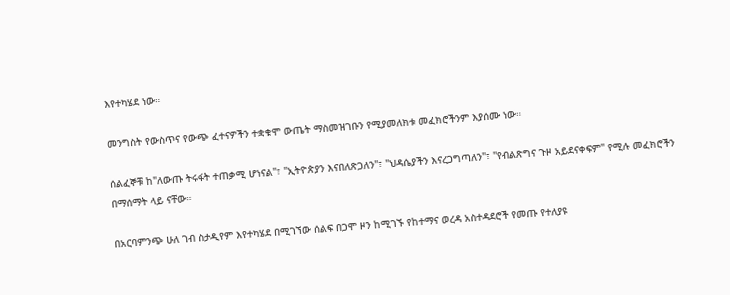እየተካሄደ ነው።

መንግስት የውስጥና የውጭ ፈተናዎችን ተቋቁሞ ውጤት ማስመዝገቡን የሚያመለክቱ መፈክሮችንም እያሰሙ ነው።

ሰልፈኞቹ ከ"ለውጡ ትሩፋት ተጠቃሚ ሆነናል"፣ "ኢትዮጵያን እናበለጽጋለን"፣ "ህዳሴያችን እናረጋግጣለን"፣ ''የብልጽግና ጉዞ አይደናቀፍም" የሚሉ መፈክሮችን በማሰማት ላይ ናቸው።

በአርባምንጭ ሁለ ገብ ስታዲየም እየተካሄደ በሚገኘው ሰልፍ በጋሞ ዞን ከሚገኙ የከተማና ወረዳ አስተዳደሮች የመጡ የተለያዩ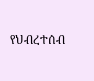የህብረተሰብ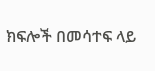ክፍሎች በመሳተፍ ላይ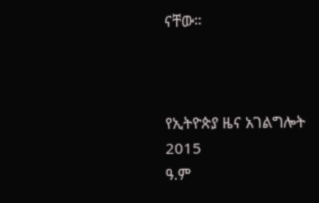ናቸው።



የኢትዮጵያ ዜና አገልግሎት
2015
ዓ.ም